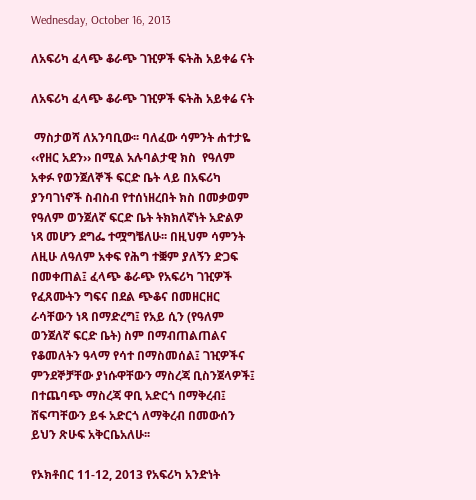Wednesday, October 16, 2013

ለአፍሪካ ፈላጭ ቆራጭ ገዢዎች ፍትሕ አይቀሬ ናት

ለአፍሪካ ፈላጭ ቆራጭ ገዢዎች ፍትሕ አይቀሬ ናት

 ማስታወሻ ለአንባቢው፡፡ ባለፈው ሳምንት ሐተታዬ ‹‹የዘር አደን›› በሚል አሉባልታዊ ክስ  የዓለም አቀፉ የወንጀለኞች ፍርድ ቤት ላይ በአፍሪካ ያንባገነኖች ስብስብ የተሰነዘረበት ክስ በመቃወም  የዓለም ወንጀለኛ ፍርድ ቤት ትክክለኛነት አድልዎ ነጻ መሆን ደግፌ ተሟግቼለሁ፡፡ በዚህም ሳምንት ለዚሁ ለዓለም አቀፍ የሕግ ተቛም ያለኝን ድጋፍ በመቀጠል፤ ፈላጭ ቆራጭ የአፍሪካ ገዢዎች የፈጸሙትን ግፍና በደል ጭቆና በመዘርዘር ራሳቸውን ነጻ በማድረግ፤ የአይ ሲን (የዓለም ወንጀለኛ ፍርድ ቤት) ስም በማብጠልጠልና የቆመለትን ዓላማ የሳተ በማስመሰል፤ ገዢዎችና ምንደኞቻቸው ያነሱዋቸውን ማስረጃ ቢስንጀላዎች፤ በተጨባጭ ማስረጃ ዋቢ አድርጎ በማቅረብ፤ ሸፍጣቸውን ይፋ አድርጎ ለማቅረብ በመውሰን ይህን ጽሁፍ አቅርቤአለሁ፡፡

የኦክቶበር 11-12, 2013 የአፍሪካ አንድነት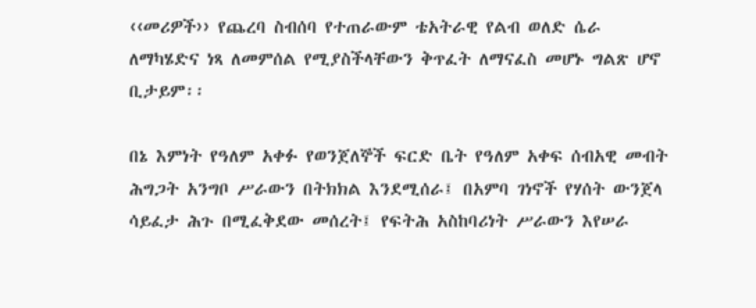‹‹መሪዎች›› የጨረባ ስብሰባ የተጠራውም ቴአትራዊ የልብ ወለድ ሴራ ለማካሄድና ነጻ ለመምሰል የሚያስችላቸውን ቅጥፈት ለማናፈስ መሆኑ ግልጽ ሆኖ ቢታይም፡፡

በኔ እምነት የዓለም አቀፉ የወንጀለኞች ፍርድ ቤት የዓለም አቀፍ ሰብአዊ መብት ሕግጋት አንግቦ ሥራውን በትክክል እንደሚሰራ፤ በአምባ ገነኖች የሃሰት ውንጀላ ሳይፈታ ሕጉ በሚፈቅደው መሰረት፤ የፍትሕ አስከባሪነት ሥራውን እየሠራ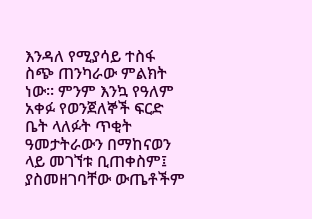እንዳለ የሚያሳይ ተስፋ ስጭ ጠንካራው ምልክት ነው፡፡ ምንም እንኳ የዓለም አቀፉ የወንጀለኞች ፍርድ ቤት ላለፉት ጥቂት ዓመታትራውን በማከናወን  ላይ መገኘቱ ቢጠቀስም፤ ያስመዘገባቸው ውጤቶችም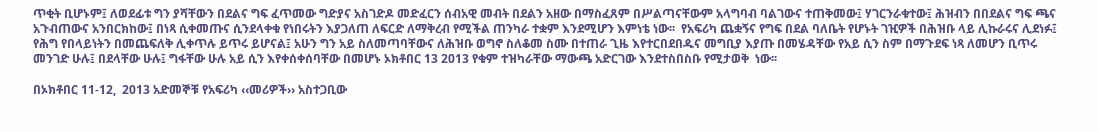ጥቂት ቢሆኑም፤ ለወደፊቱ ግን ያሻቸውን በደልና ግፍ ፈጥመው ግድያና አስገድዶ መድፈርን ሰብአዊ መብት በደልን አዘው በማስፈጸም በሥልጣናቸውም አላግባብ ባልገውና ተጠቅመው፤ ሃገርንራቁተው፤ ሕዝብን በበደልና ግፍ ጫና አጉብጠውና አንበርክከው፤ በነጻ ሲቀመጡና ሲንደላቀቁ የነበሩትን እያጋለጠ ለፍርድ ለማቅረብ የሚችል ጠንካራ ተቋም እንደሚሆን እምነቴ ነው፡፡  የአፍሪካ ጨቋኝና የግፍ በደል ባለቤት የሆኑት ገዢዎች በሕዝቡ ላይ ሊኩራሩና ሊደነፉ፤ የሕግ የበላይነትን በመጨፍለቅ ሊቀጥሉ ይጥሩ ይሆናል፤ አሁን ግን አይ ስለመጣባቸውና ለሕዝቡ ወግኖ ስለቆመ ስሙ በተጠራ ጊዜ እየተርበደበዱና መግቢያ እያጡ በመሄዳቸው የአይ ሲን ስም በማጉደፍ ነጻ ለመሆን ቢጥሩ መንገድ ሁሉ፤ በደላቸው ሁሉ፤ ግፋቸው ሁሉ አይ ሲን እየቀሰቀሰባቸው በመሆኑ ኦክቶበር 13 2013 የቁም ተዝካራቸው ማውጫ አድርገው እንደተስበስቡ የሚታወቅ  ነው፡፡

በኦክቶበር 11-12,  2013 አድመኞቹ የአፍሪካ ‹‹መሪዎች›› አስተጋቢው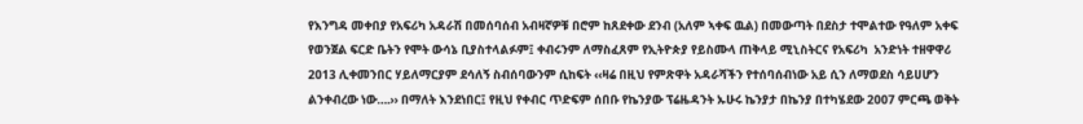የእንግዳ መቀበያ የአፍሪካ አዳራሽ በመሰባሰብ አብዛኛዎቹ በሮም ከጸደቀው ደንብ (አለም ኣቀፍ ዉል) በመውጣት በደስታ ተሞልተው የዓለም አቀፍ የወንጀል ፍርድ ቤትን የሞት ውሳኔ ቢያስተላልፉም፤ ቀብሩንም ለማስፈጸም የኢትዮጵያ የይስሙላ ጠቅላይ ሚኒስትርና የአፍሪካ  አንድነት ተዘዋዋሪ 2013 ሊቀመንበር ሃይለማርያም ደሳለኝ ስብሰባውንም ሲከፍት ‹‹ዛሬ በዚህ የምጽዋት አዳራሻችን የተሰባሰብነው አይ ሲን ለማወደስ ሳይሀሆን ልንቀብረው ነው….›› በማለት እንደነበር፤ የዚህ የቀብር ጥድፍም ሰበቡ የኬንያው ፕሬዜዳንት ኡሁሩ ኬንያታ በኬንያ በተካሄደው 2007 ምርጫ ወቅት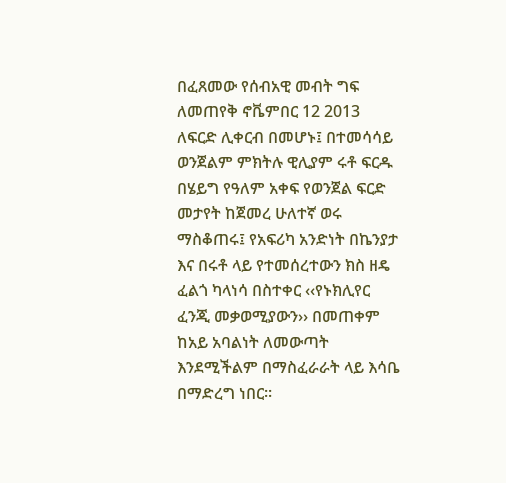በፈጸመው የሰብአዊ መብት ግፍ ለመጠየቅ ኖቬምበር 12 2013 ለፍርድ ሊቀርብ በመሆኑ፤ በተመሳሳይ ወንጀልም ምክትሉ ዊሊያም ሩቶ ፍርዱ በሄይግ የዓለም አቀፍ የወንጀል ፍርድ መታየት ከጀመረ ሁለተኛ ወሩ ማስቆጠሩ፤ የአፍሪካ አንድነት በኬንያታ እና በሩቶ ላይ የተመሰረተውን ክስ ዘዴ ፈልጎ ካላነሳ በስተቀር ‹‹የኑክሊየር ፈንጂ መቃወሚያውን›› በመጠቀም ከአይ አባልነት ለመውጣት እንደሚችልም በማስፈራራት ላይ እሳቤ በማድረግ ነበር፡፡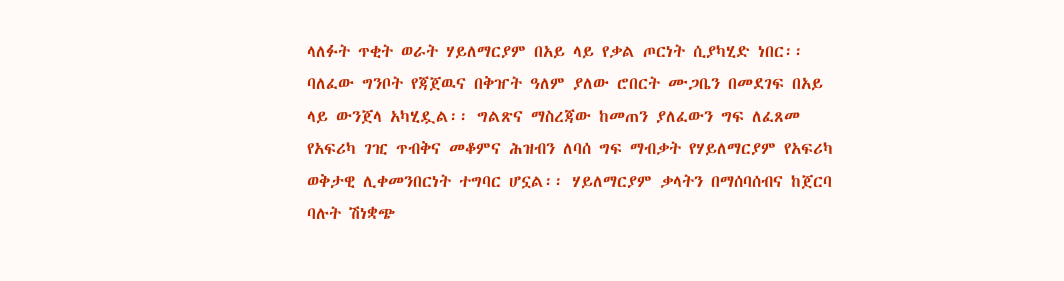ላለፉት ጥቂት ወራት ሃይለማርያም በአይ ላይ የቃል ጦርነት ሲያካሂድ ነበር፡፡ ባለፈው ግንቦት የጃጀዉና በቅዠት ዓለም ያለው ሮበርት ሙጋቤን በመደገፍ በአይ ላይ ውንጀላ አካሂዷል፡፡ ግልጽና ማስረጃው ከመጠን ያለፈውን ግፍ ለፈጸመ የአፍሪካ ገዢ ጥብቅና መቆምና ሕዝብን ለባሰ ግፍ ማብቃት የሃይለማርያም የአፍሪካ ወቅታዊ ሊቀመንበርነት ተግባር ሆኗል፡፡ ሃይለማርያም ቃላትን በማሰባሰብና ከጀርባ ባሉት ሽነቋጭ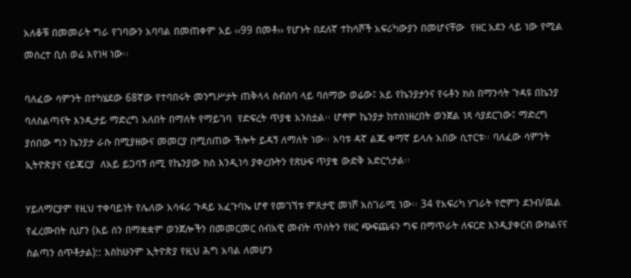አለቆቹ በመመራት ግራ የገባውን አባባል በመጠቀም አይ ‹‹99 በመቶ›› የሆኑት በደለኛ ተከሳሾች አፍሪካውያን በመሆናቸው  የዘር አደን ላይ ነው የሚል መሰረተ ቢስ ወሬ እየነዛ ነው፡፡

ባለፈው ሳምንት በተካሄደው 68ኛው የተባበሩት መንግሥታት ጠቅላላ ስብሰባ ላይ ባሰማው ወሬው፤ አይ የኬንያታንና የሩቶን ክስ በማንሳት ጉዳዩ በኬንያ ባለስልጣናት እንዲታይ ማድረግ አለበት በማለት የማይገባ  የድፍረት ጥያቄ አንስቷል፡፡ ሆኖም ኬንያታ ከተሰነዘረበት ወንጀል ነጻ ሳያደርገው፤ ማድረግ ያሰበው ግን ኬንያታ ራሱ በሚያዘውና መመርያ በሚሰጠው ችሎት ይዳኝ ለማለት ነው፡፡ አባቱ ዳኛ ልጁ ቀማኛ ይላሉ አበው ሲተርቱ፡፡ ባለፈው ሳምንት ኢትዮጵያና ናይጄርያ  ለአይ ይጋባኝ ሰሚ የኬንያው ክስ እንዲነሳ ያቀረቡትን የጽሁፍ ጥያቄ ውድቅ አድርጎታል፡፡

ሃይለማርያም የዚህ ተቀባይነት የሌለው አሳፋሪ ጉዳይ አፈጉባኤ ሆኖ የመገኘቱ ምጸታዊ መነሾ አስገራሚ ነው፡፡ 34 የአፍሪካ ሃገራት የሮምን ደንብ/ዉል የፈረሙበት ሲሆን (አይ ሰን በማቋቋም ወንጀሎችን በመመርመር ሰብአዊ መብት ጥሰትን የዘር ጭፍጨፋን ግፍ በማጥራት ለፍርድ እንዲያቀርብ ውክልናና ስልጣን ሰጥቶታል):: እስከሁንም ኢትዮጵያ የዚህ ሕግ አባል ለመሆን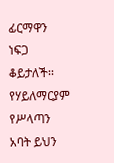ፊርማዋን ነፍጋ ቆይታለች፡፡ የሃይለማርያም የሥላጣን አባት ይህን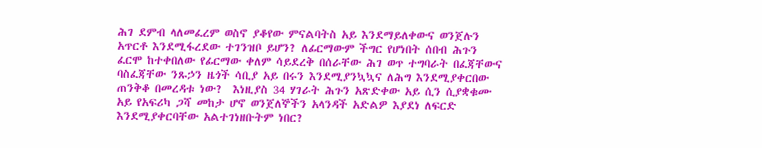ሕገ ደምብ ላለመፈረም ወስኖ ያቆየው ምናልባትስ አይ እንደማይለቀውና ወንጀሉን አጥርቶ እንደሚፋረደው ተገንዝቦ ይሆን? ለፊርማውም ችግር የሆነበት ሰበብ ሕጉን ፈርሞ ከተቀበለው የፊርማው ቀለም ሳይደረቅ በሰራቸው ሕገ ወጥ ተግባራት በፈጃቸውና ባስፈጃቸው ንጹኃን ዜጎች ሳቢያ አይ በሩን እንደሚያንኳኳና ለሕግ እንደሚያቀርበው ጠንቅቆ በመረዳቱ ነው?  እነዚያስ 34 ሃገራት ሕጉን አጽድቀው አይ ሲን ሲያቋቁሙ አይ የአፍሪካ ጋሻ መከታ ሆኖ ወንጀለኞችን አላንዳች አድልዎ እያደነ ለፍርድ እንደሚያቀርባቸው አልተገነዘቡትም ነበር?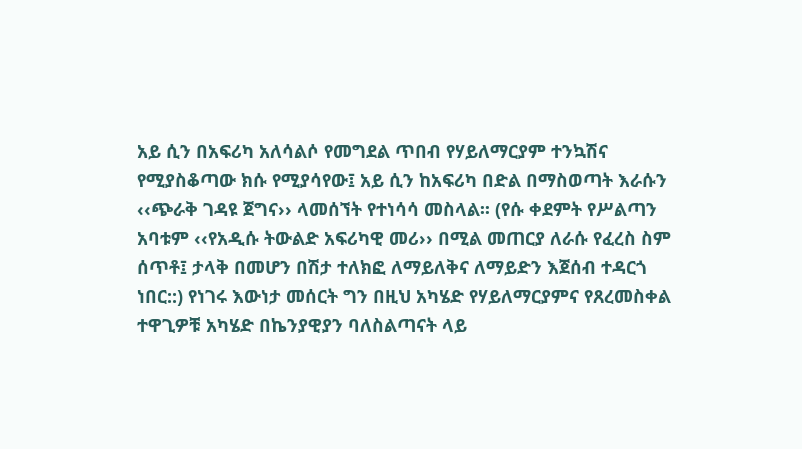አይ ሲን በአፍሪካ አለሳልሶ የመግደል ጥበብ የሃይለማርያም ተንኳሽና የሚያስቆጣው ክሱ የሚያሳየው፤ አይ ሲን ከአፍሪካ በድል በማስወጣት እራሱን ‹‹ጭራቅ ገዳዩ ጀግና›› ላመሰኘት የተነሳሳ መስላል፡፡ (የሱ ቀደምት የሥልጣን አባቱም ‹‹የአዲሱ ትውልድ አፍሪካዊ መሪ›› በሚል መጠርያ ለራሱ የፈረስ ስም ሰጥቶ፤ ታላቅ በመሆን በሽታ ተለክፎ ለማይለቅና ለማይድን እጀሰብ ተዳርጎ ነበር::) የነገሩ እውነታ መሰርት ግን በዚህ አካሄድ የሃይለማርያምና የጸረመስቀል ተዋጊዎቹ አካሄድ በኬንያዊያን ባለስልጣናት ላይ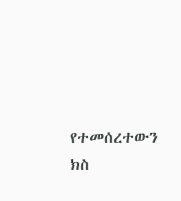የተመሰረተውን ክስ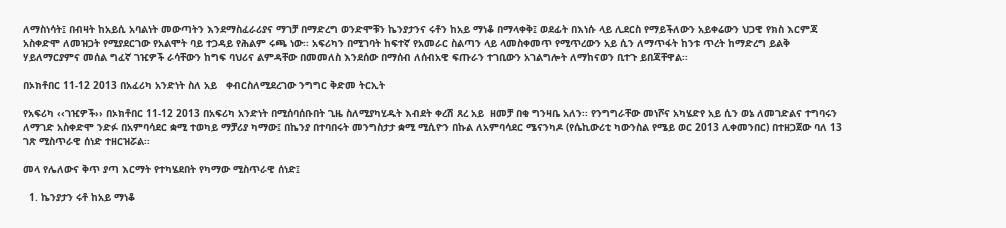ለማስነሳት፤ በብዛት ከአይሲ አባልነት መውጣትን እንደማስፈራሪያና ማገቻ በማድረግ ወንድሞቹን ኬንያታንና ሩቶን ከአይ ማነቆ በማላቀቅ፤ ወደፊት በእነሱ ላይ ሊደርስ የማይችለውን አይቀሬውን ህጋዊ የክስ እርምጃ አስቀድሞ ለመዝጋት የሚያደርገው የአልሞት ባይ ተጋዳይ የሕልም ሩጫ ነው፡፡ አፍሪካን በሚገባት ከፍተኛ የአመራር ስልጣን ላይ ላመስቀመጥ የሚጥረውን አይ ሲን ለማጥፋት ከንቱ ጥረት ከማድረግ ይልቅ ሃይለማርያምና መሰል ግፈኛ ገዢዎች ራሳቸውን ከግፍ ባህሪና ልምዳቸው በመመለስ እንደሰው በማሰብ ለሰብአዊ ፍጡራን ተገቢውን አገልግሎት ለማከናወን ቢተጉ ይበጃቸዋል፡፡

በኦክቶበር 11-12 2013 በአፈሪካ አንድነት ስለ አይ   ቀብርስለሚደረገው ንግግር ቅድመ ትርኢት

የአፍሪካ ‹‹ገዢዎች›› በኦክቶበር 11-12 2013 በአፍሪካ አንድነት በሚሰባሰቡበት ጊዜ ስለሚያካሂዱት እብደት ቀረሽ ጸረ አይ  ዘመቻ በቂ ግንዛቤ አለን፡፡ የንግግራቸው መነሾና አካሄድየ አይ ሲን ወኔ ለመገድልና ተግባሩን ለማገድ አስቀድሞ ንድፉ በአምባሳደር ቋሚ ተወካይ ማቻሪያ ካማው፤ በኬንያ በተባበሩት መንግስታታ ቋሚ ሚሲዮን በኩል ለአምባሳደር ሜናንካዶ (የሴኪውሪቲ ካውንስል የሜይ ወር 2013 ሊቀመንበር) በተዘጋጀው ባለ 13 ገጽ ሚስጥራዊ ሰነድ ተዘርዝሯል፡፡

መላ የሌለውና ቅጥ ያጣ እርማት የተካሄደበት የካማው ሚስጥራዊ ሰነድ፤

  1. ኬንያታን ሩቶ ከአይ ማነቆ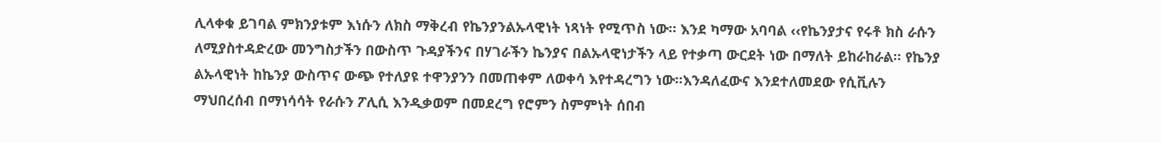ሊላቀቁ ይገባል ምክንያቱም እነሱን ለክስ ማቅረብ የኬንያንልኡላዊነት ነጻነት የሚጥስ ነው፡፡ እንደ ካማው አባባል ‹‹የኬንያታና የሩቶ ክስ ራሱን ለሚያስተዳድረው መንግስታችን በውስጥ ጉዳያችንና በሃገራችን ኬንያና በልኡላዊነታችን ላይ የተቃጣ ውርደት ነው በማለት ይከራከራል፡፡ የኬንያ ልኡላዊነት ከኬንያ ውስጥና ውጭ የተለያዩ ተዋንያንን በመጠቀም ለወቀሳ እየተዳረግን ነው፡፡እንዳለፈውና እንደተለመደው የሲቪሉን ማህበረሰብ በማነሳሳት የራሱን ፖሊሲ እንዲቃወም በመደረግ የሮምን ስምምነት ሰበብ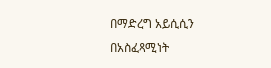በማድረግ አይሲሲን በአስፈጻሚነት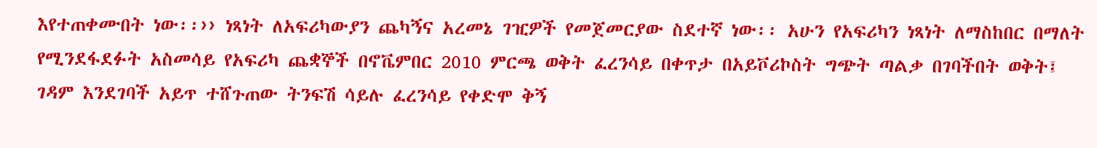እየተጠቀሙበት ነው፡፡›› ነጻነት ለአፍሪካውያን ጨካኝና አረመኔ ገዢዎች የመጀመርያው ስደተኛ ነው፡፡ አሁን የአፍሪካን ነጻነት ለማስከበር በማለት የሚንደፋደፉት አስመሳይ የአፍሪካ ጨቋኞች በኖቬምበር 2010 ምርጫ ወቅት ፈረንሳይ በቀጥታ በአይቮሪኮስት ግጭት ጣልቃ በገባችበት ወቅት፤ ገዳም እንደገባች አይጥ ተሸጉጠው ትንፍሽ ሳይሉ ፈረንሳይ የቀድሞ ቅኝ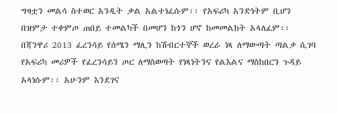ግዛቷን መልሳ ስተወር አንዲት ቃል አልተነፈሱም፡፡ የአፍሪካ አንድነትም ቢሆን በዝምታ ተቀምጦ ጠበይ ተመልካች በመሆን ከጎን ሆኖ ከመመልከት አላለፈም፡፡ በጃንዋሪ 2013 ፈረንሳይ የሰሜን ማሊን ከሽብርተኞች ወረራ ነጻ ለማውጣት ጣልቃ ሲገባ የአፍሪካ መሪዎች የፈረንሳይን ጦር ለማስወጣት የነጻነትንና የልእልና ማስከበርን ጉዳይ አላነሱም፡፡ አሁንም እንደገና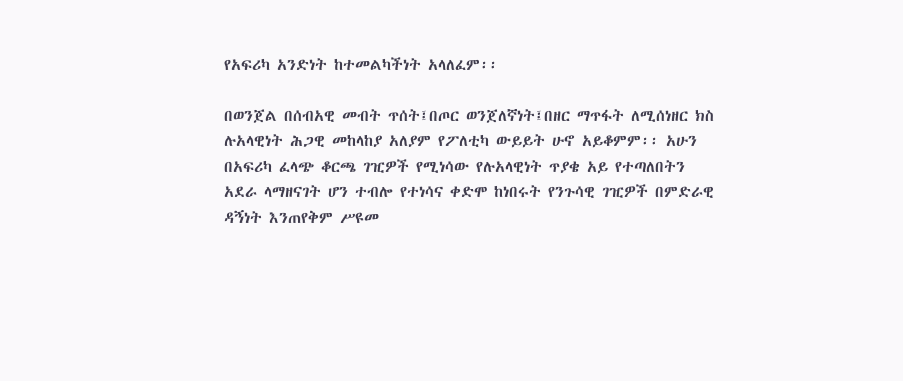የአፍሪካ አንድነት ከተመልካችነት አላለፈም፡፡

በወንጀል በሰብአዊ መብት ጥሰት፤በጦር ወንጀለኛነት፤በዘር ማጥፋት ለሚሰነዘር ክስ ሉአላዊነት ሕጋዊ መከላከያ አለያም የፖለቲካ ውይይት ሁኖ አይቆምም፡፡ አሁን በአፍሪካ ፈላጭ ቆርጫ ገዢዎች የሚነሳው የሉአላዊነት ጥያቄ አይ የተጣለበትን አደራ ላማዘናገት ሆን ተብሎ የተነሳና ቀድሞ ከነበሩት የንጉሳዊ ገዢዎች በምድራዊ ዳኝነት እንጠየቅም ሥዩመ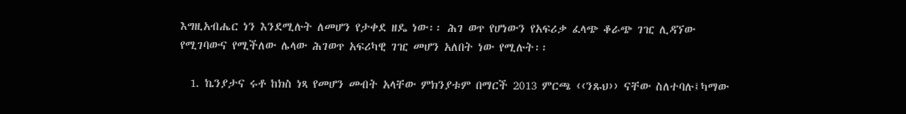እግዚአብሔር ነን እንደሚሉት ለመሆን የታቀደ ዘዴ ነው፡፡ ሕገ ወጥ የሆነውን የአፍሪቃ ፈላጭ ቆራጭ ገዢ ሊዳኘው የሚገባውና የሚችለው ሌላው ሕገወጥ አፍሪካዊ ገዢ መሆን አለበት ነው የሚሉት፡፡

  1. ኬንያታና ሩቶ ከክስ ነጻ የመሆን መብት አላቸው ምክንያቱም በማርች 2013 ምርጫ ‹‹ንጹህ›› ናቸው ስለተባሉ፤ካማው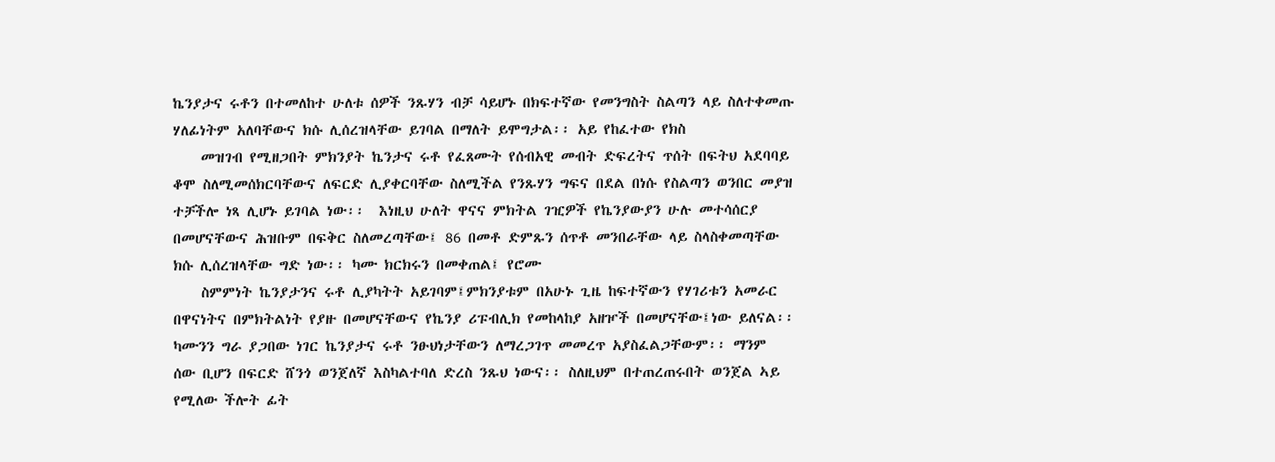ኬንያታና ሩቶን በተመለከተ ሁለቱ ሰዎች ንጹሃን ብቻ ሳይሆኑ በክፍተኛው የመንግስት ስልጣን ላይ ስለተቀመጡ ሃለፊነትም አለባቸውና ክሱ ሊሰረዝላቸው ይገባል በማለት ይሞግታል፡፡ አይ የከፈተው የክስ
    መዝገብ የሚዘጋበት ምክንያት ኬንታና ሩቶ የፈጸሙት የሰብአዊ መብት ድፍረትና ጥሰት በፍትህ አደባባይ ቆሞ ስለሚመሰክርባቸውና ለፍርድ ሊያቀርባቸው ስለሚችል የንጹሃን ግፍና በደል በነሱ የስልጣን ወንበር መያዝ ተቻችሎ ነጻ ሊሆኑ ይገባል ነው፡፡  እነዚህ ሁለት ዋናና ምክትል ገዢዎች የኬንያውያን ሁሉ መተሳሰርያ በመሆናቸውና ሕዝቡም በፍቅር ስለመረጣቸው፤ 86 በመቶ ድምጹን ሰጥቶ መንበራቸው ላይ ስላስቀመጣቸው ክሱ ሊሰረዝላቸው ግድ ነው፡፡ ካሙ ክርክሩን በመቀጠል፤ የሮሙ
    ስምምነት ኬንያታንና ሩቶ ሊያካትት አይገባም፤ምክንያቱም በአሁኑ ጊዜ ከፍተኛውን የሃገሪቱን አመራር በዋናነትና በምክትልነት የያዙ በመሆናቸውና የኬንያ ሪፑብሊክ የመከላከያ አዘዦች በመሆናቸው፤ነው ይለናል፡፡ ካሙንን ግራ ያጋበው ነገር ኬንያታና ሩቶ ንፁህነታቸውን ለማረጋገጥ መመረጥ አያስፈልጋቸውም፡፡ ማንም ሰው ቢሆን በፍርድ ሸንጎ ወንጀለኛ እስካልተባለ ድረስ ንጹህ ነውና፡፡ ስለዚህም በተጠረጠሩበት ወንጀል ኣይ የሚለው ችሎት ፊት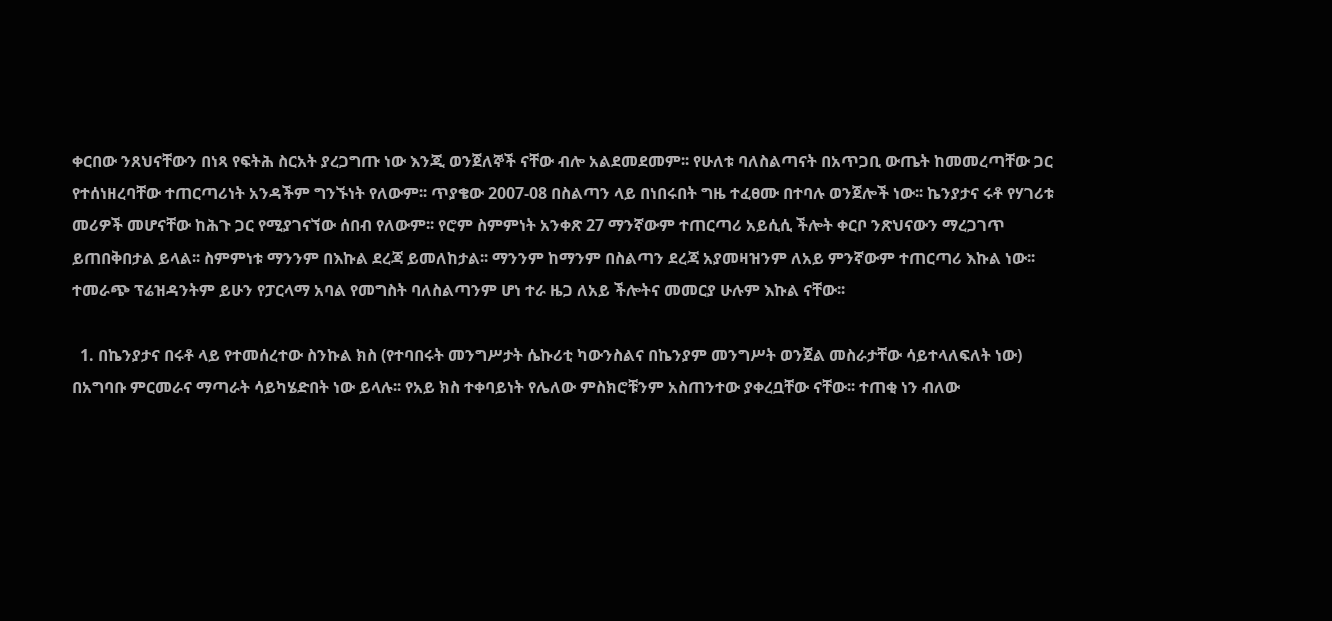ቀርበው ንጸህናቸውን በነጻ የፍትሕ ስርአት ያረጋግጡ ነው እንጂ ወንጀለኞች ናቸው ብሎ አልደመደመም፡፡ የሁለቱ ባለስልጣናት በአጥጋቢ ውጤት ከመመረጣቸው ጋር የተሰነዘረባቸው ተጠርጣሪነት አንዳችም ግንኙነት የለውም፡፡ ጥያቄው 2007-08 በስልጣን ላይ በነበሩበት ግዜ ተፈፀሙ በተባሉ ወንጀሎች ነው፡፡ ኬንያታና ሩቶ የሃገሪቱ መሪዎች መሆናቸው ከሕጉ ጋር የሚያገናኘው ሰበብ የለውም፡፡ የሮም ስምምነት አንቀጽ 27 ማንኛውም ተጠርጣሪ አይሲሲ ችሎት ቀርቦ ንጽህናውን ማረጋገጥ ይጠበቅበታል ይላል፡፡ ስምምነቱ ማንንም በእኩል ደረጃ ይመለከታል፡፡ ማንንም ከማንም በስልጣን ደረጃ አያመዛዝንም ለአይ ምንኛውም ተጠርጣሪ እኩል ነው፡፡ ተመራጭ ፕሬዝዳንትም ይሁን የፓርላማ አባል የመግስት ባለስልጣንም ሆነ ተራ ዜጋ ለአይ ችሎትና መመርያ ሁሉም እኩል ናቸው፡፡

  1. በኬንያታና በሩቶ ላይ የተመሰረተው ስንኩል ክስ (የተባበሩት መንግሥታት ሴኩሪቲ ካውንስልና በኬንያም መንግሥት ወንጀል መስራታቸው ሳይተላለፍለት ነው) በአግባቡ ምርመራና ማጣራት ሳይካሄድበት ነው ይላሉ፡፡ የአይ ክስ ተቀባይነት የሌለው ምስክሮቹንም አስጠንተው ያቀረቧቸው ናቸው፡፡ ተጠቂ ነን ብለው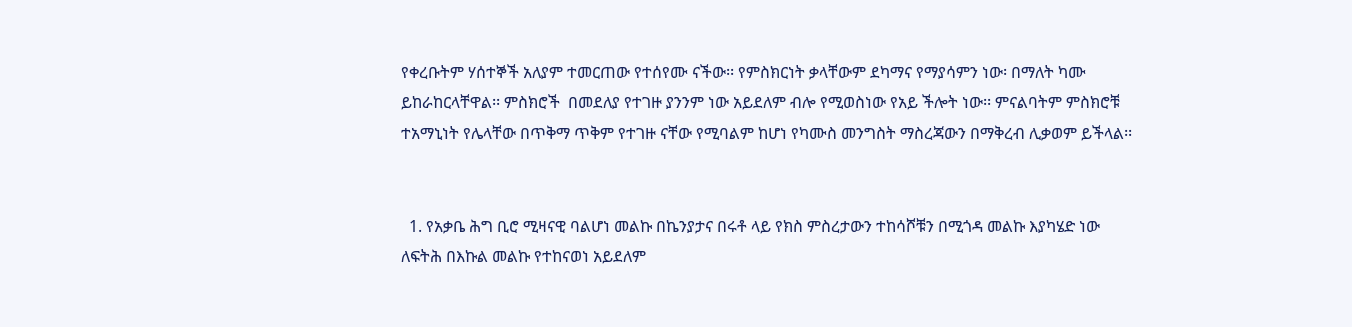የቀረቡትም ሃሰተኞች አለያም ተመርጠው የተሰየሙ ናችው፡፡ የምስክርነት ቃላቸውም ደካማና የማያሳምን ነው፡ በማለት ካሙ ይከራከርላቸዋል፡፡ ምስክሮች  በመደለያ የተገዙ ያንንም ነው አይደለም ብሎ የሚወስነው የአይ ችሎት ነው፡፡ ምናልባትም ምስክሮቹ ተአማኒነት የሌላቸው በጥቅማ ጥቅም የተገዙ ናቸው የሚባልም ከሆነ የካሙስ መንግስት ማስረጃውን በማቅረብ ሊቃወም ይችላል፡፡


  1. የአቃቤ ሕግ ቢሮ ሚዛናዊ ባልሆነ መልኩ በኬንያታና በሩቶ ላይ የክስ ምስረታውን ተከሳሾቹን በሚጎዳ መልኩ እያካሄድ ነው ለፍትሕ በእኩል መልኩ የተከናወነ አይደለም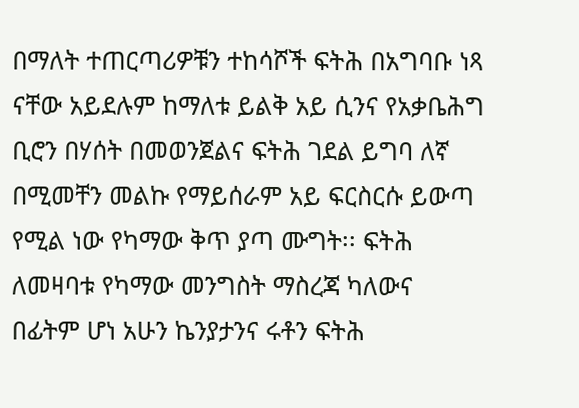በማለት ተጠርጣሪዎቹን ተከሳሾች ፍትሕ በአግባቡ ነጻ ናቸው አይደሉም ከማለቱ ይልቅ አይ ሲንና የአቃቤሕግ ቢሮን በሃሰት በመወንጀልና ፍትሕ ገደል ይግባ ለኛ በሚመቸን መልኩ የማይሰራም አይ ፍርስርሱ ይውጣ የሚል ነው የካማው ቅጥ ያጣ ሙግት፡፡ ፍትሕ ለመዛባቱ የካማው መንግስት ማስረጃ ካለውና በፊትም ሆነ አሁን ኬንያታንና ሩቶን ፍትሕ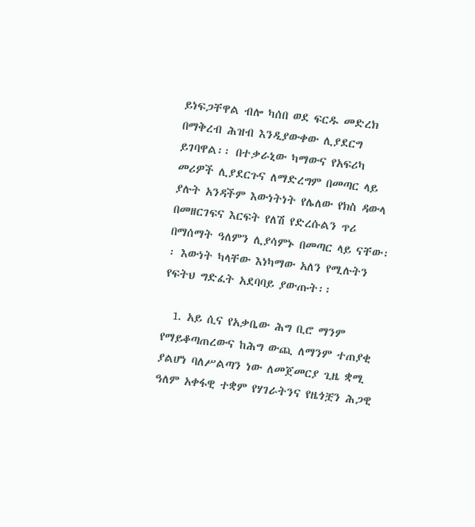ይነፍጋቸዋል ብሎ ካሰበ ወደ ፍርዱ መድረክ በማቅረብ ሕዝብ እንዲያውቀው ሊያደርግ ይገባዋል፡፡ በተቃራኒው ካማውና የአፍሪካ መሪዎች ሊያደርጉና ለማድረግም በመጣር ላይ ያሉት አንዳችም እውነትነት የሌለው የክስ ዳውላ በመዘርገፍና እርፍት የለሽ የድረሱልን ጥሪ በማሰማት ዓለምን ሊያሳምኑ በመጣር ላይ ናቸው፡፡ እውነት ካላቸው እነካማው አለን የሚሉትን የፍትህ ግድፈት አደባባይ ያውጡት፡፡

  1. አይ ሲና የአቃቤው ሕግ ቢሮ ማንም የማይቆጣጠረውና ከሕግ ውጪ ለማንም ተጠያቂ ያልሆነ ባለሥልጣን ነው ለመጀመርያ ጊዜ ቋሚ ዓለም አቀፋዊ ተቋም የሃገራትንና የዜጎቿን ሕጋዊ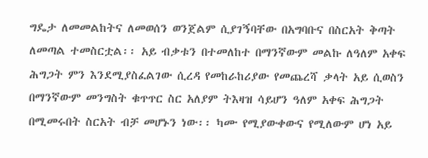ግዴታ ለመመልከትና ለመወሰን ወንጀልም ሲያገኝባቸው በአግባቡና በስርአት ቅጣት ለመጣል ተመስርቷል፡፡ አይ ብቃቱን በተመለከተ በማንኛውም መልኩ ለዓለም አቀፍ ሕግጋት ምን እንደሚያስፈልገው ሲረዳ የመከራከሪያው የመጨረሻ ቃላት አይ ሲወስን በማንኛውም መንግስት ቁጥጥር ስር አለያም ትእዛዝ ሳይሆን ዓለም አቀፍ ሕግጋት በሚመሩበት ስርአት ብቻ መሆኑን ነው፡፡ ካሙ የሚያውቀውና የሚለውም ሆነ አይ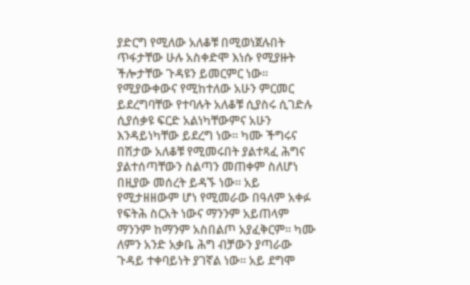ያድርግ የሚለው አለቆቹ በሚወነጀሉበት ጥፋታቸው ሁሉ አስቀድሞ እነሱ የሚያዙት ችሎታቸው ጉዳዩን ይመርምር ነው፡፡ የሚያውቀውና የሚከተለው አሁን ምርመር ይደረግባቸው የተባሉት አለቆቹ ሲያስሩ ሲገድሉ ሲያሰቃዩ ፍርድ አልነካቸውምና አሁን እንዳይነካቸው ይደረግ ነው፡፡ ካሙ ችግሩና በሽታው አለቆቹ የሚመሩበት ያልተጻፈ ሕግና ያልተሰጣቸውን ስልጣን መጠቀም ስለሆነ በዚያው መሰረት ይዳኙ ነው፡፡ አይ የሚታዘዘውም ሆነ የሚመራው በዓለም አቀፉ የፍትሕ ስርአት ነውና ማንንም አይጠላም ማንንም ከማንም አስበልጦ አያፈቅርም፡፡ ካሙ ለምን አንድ አቃቤ ሕግ ብቻውን ያጣራው ጉዳይ ተቀባይነት ያገኛል ነው፡፡ አይ ደግሞ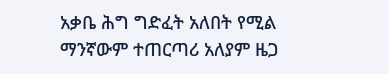አቃቤ ሕግ ግድፈት አለበት የሚል ማንኛውም ተጠርጣሪ አለያም ዜጋ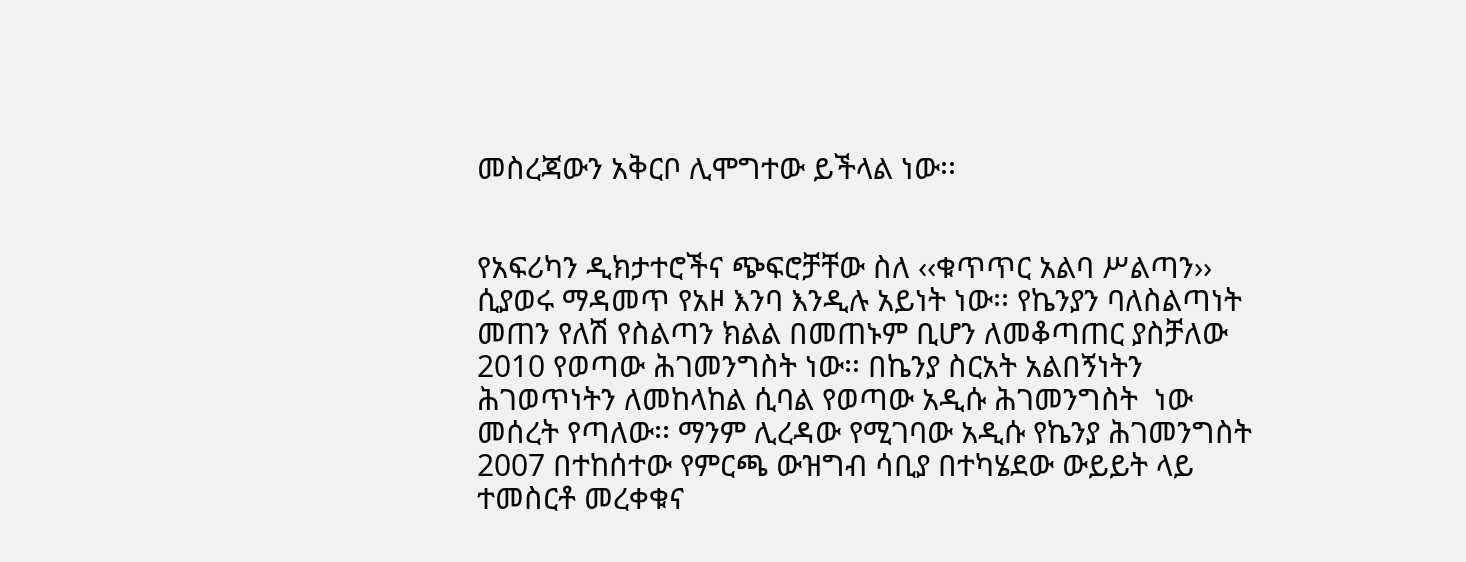መስረጃውን አቅርቦ ሊሞግተው ይችላል ነው፡፡


የአፍሪካን ዲክታተሮችና ጭፍሮቻቸው ስለ ‹‹ቁጥጥር አልባ ሥልጣን›› ሲያወሩ ማዳመጥ የአዞ እንባ እንዲሉ አይነት ነው፡፡ የኬንያን ባለስልጣነት መጠን የለሽ የስልጣን ክልል በመጠኑም ቢሆን ለመቆጣጠር ያስቻለው 2010 የወጣው ሕገመንግስት ነው፡፡ በኬንያ ስርአት አልበኝነትን ሕገወጥነትን ለመከላከል ሲባል የወጣው አዲሱ ሕገመንግስት  ነው መሰረት የጣለው፡፡ ማንም ሊረዳው የሚገባው አዲሱ የኬንያ ሕገመንግስት 2007 በተከሰተው የምርጫ ውዝግብ ሳቢያ በተካሄደው ውይይት ላይ ተመስርቶ መረቀቁና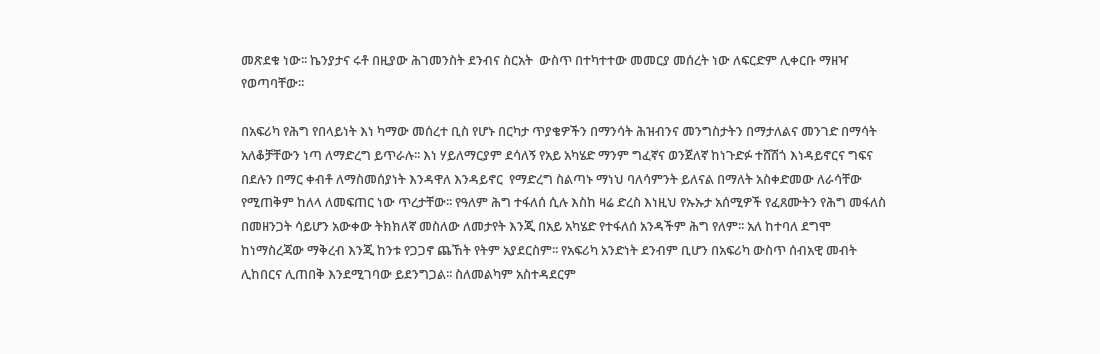መጽደቁ ነው፡፡ ኬንያታና ሩቶ በዚያው ሕገመንስት ደንብና ስርአት  ውስጥ በተካተተው መመርያ መሰረት ነው ለፍርድም ሊቀርቡ ማዘዣ የወጣባቸው፡፡

በአፍሪካ የሕግ የበላይነት እነ ካማው መሰረተ ቢስ የሆኑ በርካታ ጥያቄዎችን በማንሳት ሕዝብንና መንግስታትን በማታለልና መንገድ በማሳት አለቆቻቸውን ነጣ ለማድረግ ይጥራሉ፡፡ እነ ሃይለማርያም ደሳለኝ የአይ አካሄድ ማንም ግፈኛና ወንጀለኛ ከነጉድፉ ተሸሽጎ እነዳይኖርና ግፍና በደሉን በማር ቀብቶ ለማስመሰያነት እንዳዋለ እንዳይኖር  የማድረግ ስልጣኑ ማነህ ባለሳምንት ይለናል በማለት አስቀድመው ለራሳቸው የሚጠቅም ከለላ ለመፍጠር ነው ጥረታቸው፡፡ የዓለም ሕግ ተፋለሰ ሲሉ እስከ ዛሬ ድረስ እነዚህ የኡኡታ አሰሚዎች የፈጸሙትን የሕግ መፋለስ በመዘንጋት ሳይሆን አውቀው ትክክለኛ መስለው ለመታየት እንጂ በአይ አካሄድ የተፋለሰ አንዳችም ሕግ የለም፡፡ አለ ከተባለ ደግሞ ከነማስረጃው ማቅረብ እንጂ ከንቱ የጋጋኖ ጨኸት የትም አያደርስም፡፡ የአፍሪካ አንድነት ደንብም ቢሆን በአፍሪካ ውስጥ ሰብአዊ መብት ሊከበርና ሊጠበቅ እንደሚገባው ይደንግጋል፡፡ ስለመልካም አስተዳደርም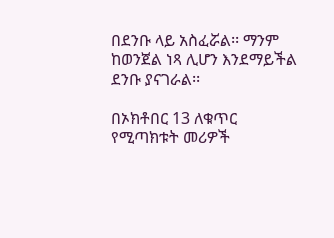በደንቡ ላይ አስፈሯል፡፡ ማንም ከወንጀል ነጻ ሊሆን እንደማይችል ደንቡ ያናገራል፡፡

በኦክቶበር 13 ለቁጥር የሚጣክቱት መሪዎች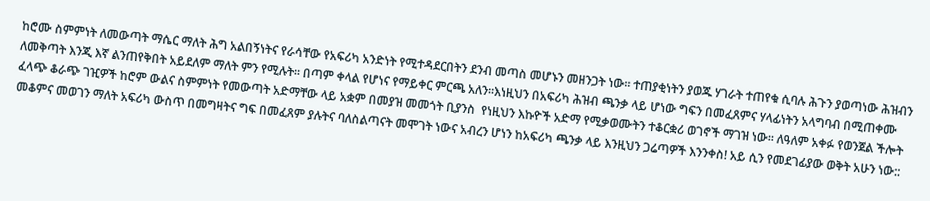ከሮሙ ስምምነት ለመውጣት ማሴር ማለት ሕግ አልበኝነትና የራሳቸው የአፍሪካ አንድነት የሚተዳደርበትን ደንብ መጣስ መሆኑን መዘንጋት ነው፡፡ ተጠያቂነትን ያወጁ ሃገራት ተጠየቁ ሲባሉ ሕጉን ያወጣነው ሕዝብን ለመቅጣት እንጂ እኛ ልንጠየቅበት አይደለም ማለት ምን የሚሉት፡፡ በጣም ቀላል የሆነና የማይቀር ምርጫ አለን፡፡እነዚህን በአፍሪካ ሕዝብ ጫንቃ ላይ ሆነው ግፍን በመፈጸምና ሃላፊነትን አላግባብ በሚጠቀሙ ፈላጭ ቆራጭ ገዢዎች ከሮም ውልና ስምምነት የመውጣት አድማቸው ላይ አቋም በመያዝ መመጎት ቢያንስ  የነዚህን እኩዮች አድማ የሚቃወሙትን ተቆርቋሪ ወገኖች ማገዝ ነው፡፡ ለዓለም አቀፉ የወንጀል ችሎት መቆምና መወገን ማለት አፍሪካ ውስጥ በመግዛትና ግፍ በመፈጸም ያሉትና ባለስልጣናት መሞገት ነውና አብረን ሆነን ከአፍሪካ ጫንቃ ላይ እንዚህን ጋሬጣዎች እንንቀስ! አይ ሲን የመደገፊያው ወቅት አሁን ነው::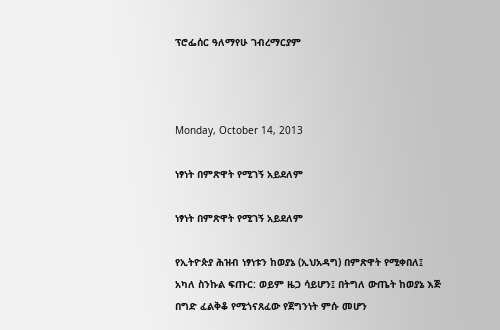ፕሮፌሰር ዓለማየሁ ገብረማርያም



Monday, October 14, 2013

ነፃነት በምጽዋት የሚገኝ አይደለም

ነፃነት በምጽዋት የሚገኝ አይደለም

የኢትዮጵያ ሕዝብ ነፃነቱን ከወያኔ (ኢህአዳግ) በምጽዋት የሚቀበለ፤ አካለ ስንኩል ፍጡር: ወይም ዜጋ ሳይሆን፤ በትግለ ውጤት ከወያኔ እጅ በግድ ፈልቅቆ የሚጎናጸፈው የጀግንነት ምሱ መሆን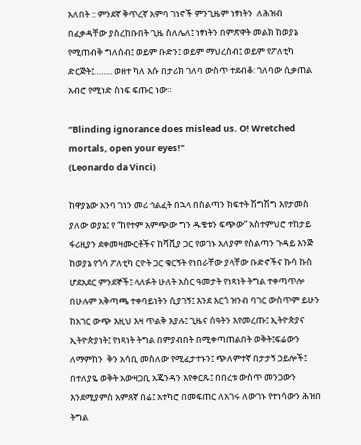አለበት :: ምንደኛ ቅጥረኛ አምባ ገነኖች ምንጊዜም ነፃነትን  ለሕዝብ በፈቃዳቸው ያስረከቡበት ጊዜ ስለሌለ፤ ነፃነትን በምጽዋት መልክ ከወያኔ የሚጠብቅ ግለሰብ፤ ወይም ቡድን፤ ወይም ማህረሰብ፤ ወይም የፖለቲካ ድርጅት፤…….. ወዘተ ካለ እሱ በታሪክ ገለባ ውስጥ ተደብቆ: ገለባው ሲቃጠል አብሮ የሚነድ ስነፍ ፍጡር ነው።

“Blinding ignorance does mislead us. O! Wretched mortals, open your eyes!”
(Leonardo da Vinci)

ከዋያኔው አንባ ገነን መሪ ኅልፈት በኋላ በስልጣን ክፍተት ሽግሽግ እየታመስ ያለው ወያኔ፤ የ “ከየተም አምጭው ግን ዱቄቱን ፍጭው” አስተምህሮ ተከታይ ፋሪዚያን ደቀመዛሙርቶችና ከሻቪያ ጋር የወገኑ አለያም የስልጣን ጉዳይ እንጅ ከወያኔ የጎሳ ፖለቲካ ርዮት ጋር ቁርኝት የነበራቸው ያላቸው ቡድኖችና ኩሳ ኩስ ሆደአደር ምንደኞች፤ ላለፉት ሁለት አስር ዓመታት የነጻነት ትግል ተቀጣጥሎ በሁሉም አቅጣጫ ተቀባይነትን ሲያገኝ፤ እንደ እርጎ ዝንብ ባገር ውስጥም ይሁን ከአገር ውጭ እዚህ እዛ ጥልቅ እያሉ፤ ጊዜና ሰዓትን እየመረጡ፤ ኢትዮጵያና ኢትዮጵያነት፤ የነጻነት ትግል በምያብበት በሚቀጣጠልበት ወቅት፤ፍሬውን ለማምከን  ቅን አሳቢ መስለው የሚፈታተኑን፤ ጭለምተኛ በታታኝ ኃይሎች፤ በተለያዬ ወቅት አውዛጋቢ አጄንዳን እየቀርጹ፤ በበረቱ ውስጥ መንጋውን እንደሚያምስ አምጸኛ በሬ፤ አተካሮ በመፍጠር ለአገሩ ለውገኑ የተነሳውን ሕዝበ ትግል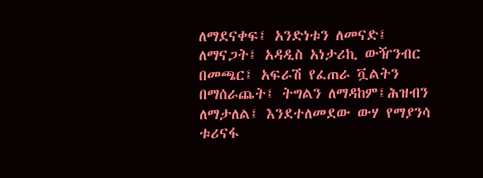ለማደናቀፍ፤ አንድነቱን ለመናድ፤ ለማናጋት፤ አዳዲስ አነታሪኪ ውዥንብር በመጫር፤ አፍራሽ የፈጠራ ቯልትን በማሰራጨት፤ ትግልን ለማዳከም፤ሕዝብን ለማታለል፤ እንደተለመደው ውሃ የማያንሳ ቱሪናፋ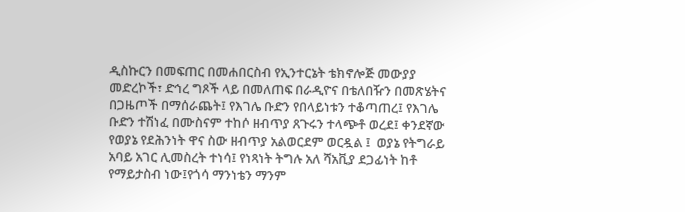ዲስኩርን በመፍጠር በመሐበርስብ የኢንተርኔት ቴክኖሎጅ መውያያ መድረኮች፣ ድኅረ ግጾች ላይ በመለጠፍ በራዲዮና በቴለበዥን በመጽሄትና በጋዜጦች በማሰራጨት፤ የእገሌ ቡድን የበላይነቱን ተቆጣጠረ፤ የእገሌ ቡድን ተሽነፈ በሙስናም ተከሶ ዘብጥያ ጸጉሩን ተላጭቶ ወረደ፤ ቀንደኛው የወያኔ የደሕንነት ዋና ስው ዘብጥያ አልወርደም ወርዷል ፤  ወያኔ የትግራይ አባይ አገር ሊመስረት ተነሳ፤ የነጻነት ትግሉ አለ ሻአቪያ ደጋፊነት ከቶ የማይታስብ ነው፤የጎሳ ማንነቴን ማንም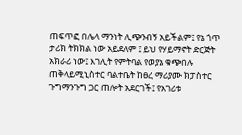ጠፍጥፎ በሌላ ማንነት ሊጭንብኝ አይችልም፤ የኔ ጎጥ ታሪክ ትክክል ነው አይደለም ፤ ይህ የሃይማኖት ድርጅት አክራሪ ነው፤ እገሊት የምትባል የወያኔ ቁጭበሉ ጠቅላይሚኒስተር ባልተቤት ከፀረ ማሪያሙ ክፓስተር ጉግማንጉግ ጋር ጠሎት አደርገች፤ የአገሪቱ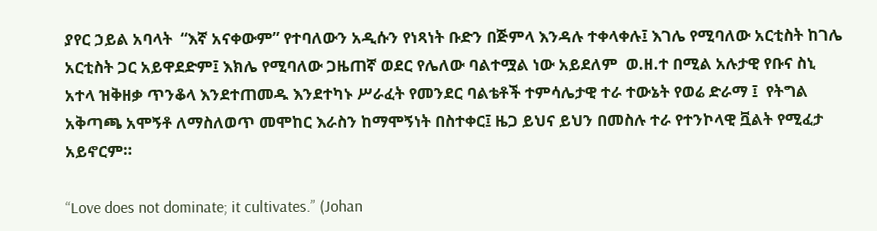ያየር ኃይል አባላት  “እኛ አናቀውም” የተባለውን አዲሱን የነጻነት ቡድን በጅምላ እንዳሉ ተቀላቀሉ፤ እገሌ የሚባለው አርቲስት ከገሌ አርቲስት ጋር አይዋደድም፤ እክሌ የሚባለው ጋዜጠኛ ወደር የሌለው ባልተሟል ነው አይደለም  ወ.ዘ.ተ በሚል አሉታዊ የቡና ስኒ አተላ ዝቅዘቃ ጥንቆላ እንደተጠመዱ እንደተካኑ ሥራፈት የመንደር ባልቴቶች ተምሳሌታዊ ተራ ተውኔት የወሬ ድራማ ፤  የትግል አቅጣጫ አሞኝቶ ለማስለወጥ መሞከር እራስን ከማሞኝነት በስተቀር፤ ዜጋ ይህና ይህን በመስሉ ተራ የተንኮላዊ ቯልት የሚፈታ አይኖርም።

“Love does not dominate; it cultivates.” (Johan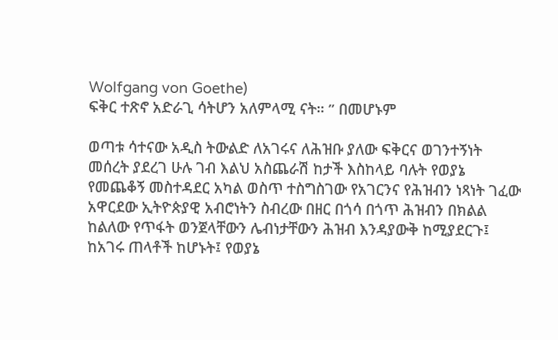Wolfgang von Goethe)
ፍቅር ተጽኖ አድራጊ ሳትሆን አለምላሚ ናት። ” በመሆኑም

ወጣቱ ሳተናው አዲስ ትውልድ ለአገሩና ለሕዝቡ ያለው ፍቅርና ወገንተኝነት መሰረት ያደረገ ሁሉ ገብ እልህ አስጨራሽ ከታች እስከላይ ባሉት የወያኔ  የመጨቆኝ መስተዳደር አካል ወስጥ ተስግስገው የአገርንና የሕዝብን ነጻነት ገፈው አዋርደው ኢትዮጵያዊ አብሮነትን ስብረው በዘር በጎሳ በጎጥ ሕዝብን በክልል ከልለው የጥፋት ወንጀላቸውን ሌብነታቸውን ሕዝብ እንዳያውቅ ከሚያደርጉ፤ ከአገሩ ጠላቶች ከሆኑት፤ የወያኔ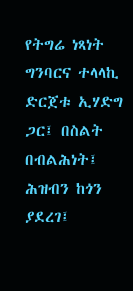የትግሬ ነጻነት ግንባርና ተላላኪ ድርጀቱ ኢሃድግ ጋር፤ በስልት በብልሕነት፤  ሕዝብን ከጎን ያደረገ፤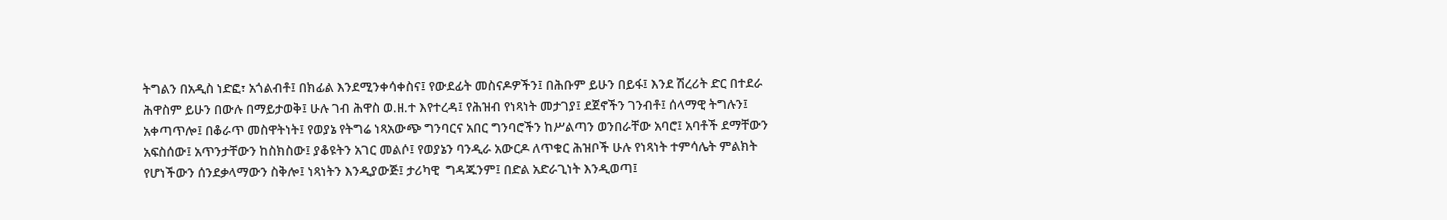ትግልን በአዲስ ነድፎ፣ አጎልብቶ፤ በክፊል እንደሚንቀሳቀስና፤ የውደፊት መስናዶዎችን፤ በሕቡም ይሁን በይፋ፤ እንደ ሽረሪት ድር በተደራ ሕዋስም ይሁን በውሉ በማይታወቅ፤ ሁሉ ገብ ሕዋስ ወ.ዘ.ተ እየተረዳ፤ የሕዝብ የነጻነት መታገያ፤ ደጀኖችን ገንብቶ፤ ሰላማዊ ትግሉን፤ አቀጣጥሎ፤ በቆራጥ መስዋትነት፤ የወያኔ የትግሬ ነጻአውጭ ግንባርና አበር ግንባሮችን ከሥልጣን ወንበራቸው አባሮ፤ አባቶች ደማቸውን አፍስሰው፤ አጥንታቸውን ከስክስው፤ ያቆዩትን አገር መልሶ፤ የወያኔን ባንዲራ አውርዶ ለጥቁር ሕዝቦች ሁሉ የነጻነት ተምሳሌት ምልክት የሆነችውን ሰንደቃላማውን ስቅሎ፤ ነጻነትን እንዲያውጅ፤ ታሪካዊ  ግዳጁንም፤ በድል አድራጊነት እንዲወጣ፤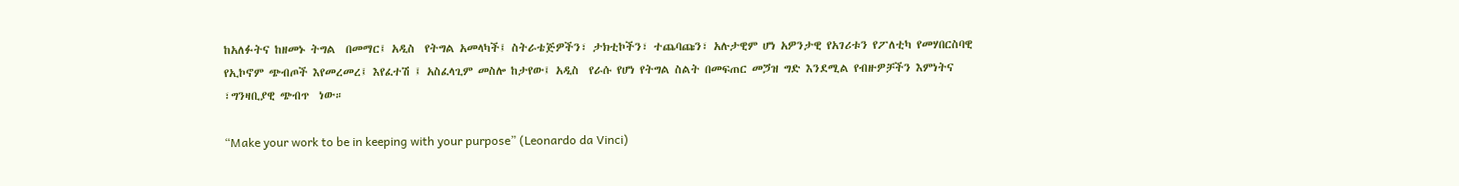ከአለፉትና ከዘመኑ ትግል  በመማር፤ አዲስ  የትግል አመላካች፤ ስትራቴጅዎችን፣ ታክቲኮችን፣ ተጨባጩን፣ አሉታዊም ሆነ አዎንታዊ የአገሪቱን የፖለቲካ የመሃበርስባዊ የኢኮኖም ጭብጦች እየመረመረ፤ እየፈተሽ ፤ አስፈላጊም መስሎ ከታየው፤ አዲስ  የራሱ የሆነ የትግል ስልት በመፍጠር መጛዝ ግድ እንደሚል የብዙዎቻችን እምነትና ፣ግንዛቢያዊ ጭብጥ  ነው።

“Make your work to be in keeping with your purpose” (Leonardo da Vinci)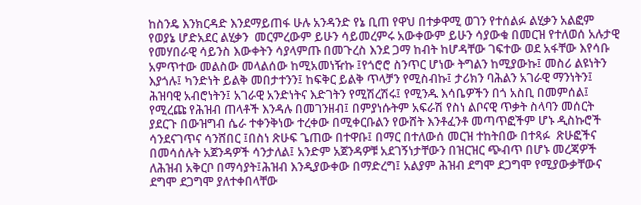ከስንዴ እንክርዳድ እንደማይጠፋ ሁሉ አንዳንድ የኔ ቢጠ የዋህ በተቃዋሚ ወገን የተሰልፉ ልሂቃን አልፎም የወያኔ ሆድአደር ልሂቃን  መርምረውም ይሁን ሳይመረምሩ አውቀውም ይሁን ሳያውቁ በመርዝ የተለወሰ አሉታዊ የመሃበራዊ ሳይንስ እውቀትን ሳያላምጡ በመጉረስ እንደ ጋማ ከብት ከሆዳቸው ገፍተው ወደ አፋቸው እየሳቡ አምጥተው መልስው መላልሰው ከሚአመነዥኩ ፤የጎሮሮ ስንጥር ሆነው ትግልን ከሚያውኩ፤ መስሪ ልዩነትን እያጎሉ፤ ካንድነት ይልቅ መበታተንን፤ ከፍቅር ይልቅ ጥላቻን የሚስብኩ፤ ታሪክን ባሕልን አገራዊ ማንነትን፤ ሕዝባዊ አብሮነትን፤ አገራዊ አንድነትና እድገትን የሚሽረሽሩ፤ የሚንዱ እሳቤዎችን በጎ አስቢ በመምሰል፤ የሚረጩ የሕዝብ ጠላቶች እንዳሉ በመገንዘብ፤ በምያነሱትም አፍራሽ የስነ ልቦናዊ ጥቃት ስላባን መሰርት ያደርጉ በውዝግብ ሴራ ተቀንቅነው ተረቀው በሚቀርቡልን የውሸት እንቶፈንቶ መጣጥፎችም ሆኑ ዲስኩሮች ሳንደናገጥና ሳንሸበር ፤በስነ ጽሁፍ ጌጠው በተዋቡ፤ በማር በተለውሰ መርዝ ተከትበው በተጻፉ  ጽሁፎችና በመሳሰሉት አጀንዳዎች ሳንታለል፤ አንድም አጀንዳዎቹ አደገኝነታቸውን በዝርዝር ጭብጥ በሆኑ መረጃዎች ለሕዝብ አቅርቦ በማሳያት፤ሕዝብ እንዲያውቀው በማድረግ፤ አልያም ሕዝብ ደግሞ ደጋግሞ የሚያውቃቸውና ደግሞ ደጋግሞ ያለተቀበላቸው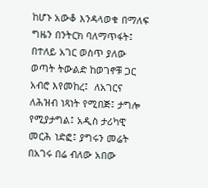ከሆኑ አውቆ እንዳላወቁ በማለፍ ግዜን በንትርክ ባለማጥፋት፤ በተለይ አገር ወስጥ ያለው ወጣት ትውልድ ከወገኖቹ ጋር አብሮ እየመከረ፤  ለአገርና ለሕዝብ ነጻነት የሚበጅ፤ ታግሎ የሚያታግል፤ አዲስ ታሪካዊ መርሕ ነድፎ፤ ያግሩን መሬት በአገሩ በሬ ብለው አበው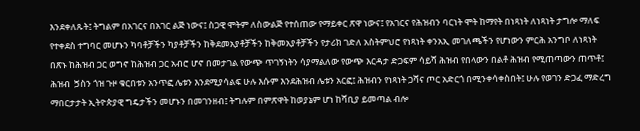እንደቀለጹት፤ ትግልም በአገርና በአገር ልጅ ነውና፤ ስጋዊ ሞትም ለስውልጅ የተሰጠው የማይቀር ጽዋ ነውና፤ የአገርና የሕዝብን ባርነት ሞት ከማየት በነጻነት ለነጻነት ታግሎ ማለፍ የተቀደስ ተግባር መሆኑን ካባቶቻችን ካያቶቻችን ከቅደመአያቶቻችን ከቅመአያቶቻችን የታሪክ ገድለ አስትምህሮ የነጻነት ቀንአኢ መገለጫችን የሆነውን ምርሕ አንግቦ ለነጻነት በጽኑ ከሕዝብ ጋር ወግኖ ከሕዝብ ጋር አብሮ ሆኖ በመታገል የውጭ ጥገኝነትን ሳያማልለው የውጭ እርዳታ ድጋፍም ሳይሻ ሕዝብ የበላውን በልቶ ሕዝብ የሚጠጣውን ጠጥቶ፤ ሕዝብ  ጛስን ጎዝ ጉዞ ቁርበቱን አንጥፎ ሌቱን እንደሚያሳልፍ ሁሉ እሱም እንደሕዝብ ሌቱን አርፎ፤ ሕዝብን የነጻነት ጋሻና ጦር አድርጎ በሚንቀሳቀስበት፤ ሁሉ የወገን ድጋፈ ማድረግ  ማበርታታት ኢትዮጵያዊ ግዴታችን መሆኑን በመገንዘብ፤ ትግሉም በምጽዋት ከወያኔም ሆነ ከሻቢያ ይመጣል ብሎ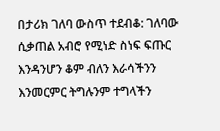በታሪክ ገለባ ውስጥ ተደብቆ: ገለባው ሲቃጠል አብሮ የሚነድ ስነፍ ፍጡር እንዳንሆን ቆም ብለን እራሳችንን እንመርምር ትግሉንም ተግላችን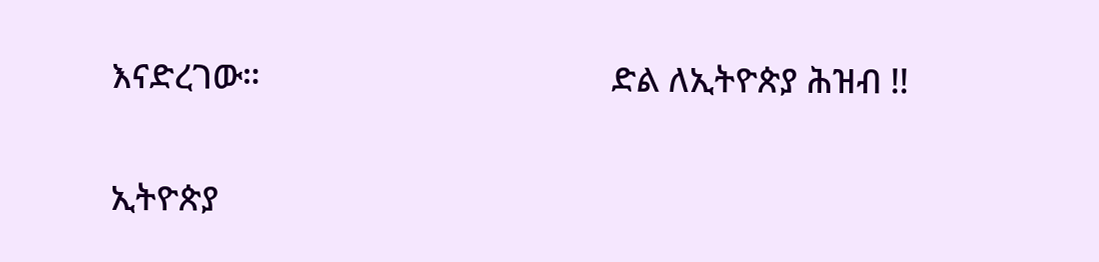እናድረገው።                                       ድል ለኢትዮጵያ ሕዝብ !!

ኢትዮጵያ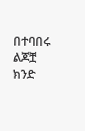በተባበሩ ልጆቿ ክንድ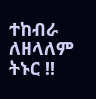ተከብራ ለዘላለም ትኑር !!